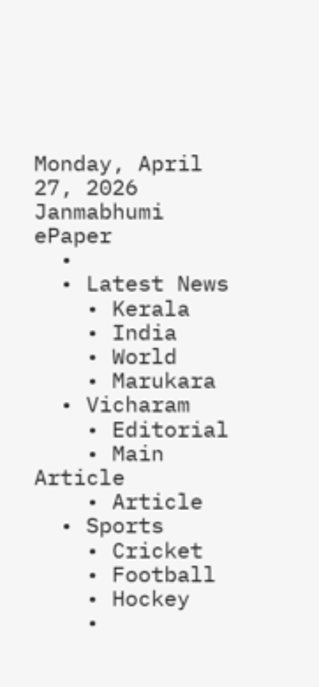Monday, April 27, 2026
Janmabhumi
ePaper
  •
  • Latest News
    • Kerala
    • India
    • World
    • Marukara
  • Vicharam
    • Editorial
    • Main Article
    • Article
  • Sports
    • Cricket
    • Football
    • Hockey
    •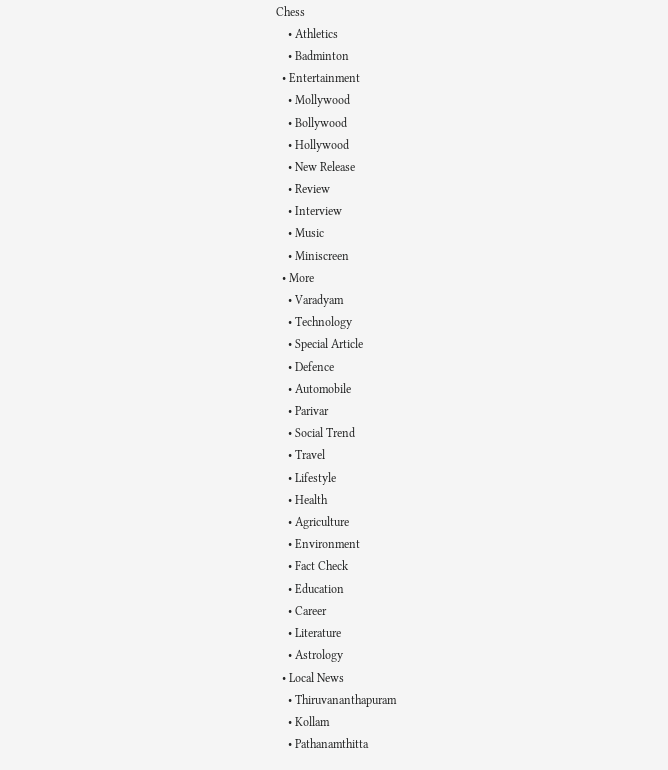Chess
    • Athletics
    • Badminton
  • Entertainment
    • Mollywood
    • Bollywood
    • Hollywood
    • New Release
    • Review
    • Interview
    • Music
    • Miniscreen
  • More
    • Varadyam
    • Technology
    • Special Article
    • Defence
    • Automobile
    • Parivar
    • Social Trend
    • Travel
    • Lifestyle
    • Health
    • Agriculture
    • Environment
    • Fact Check
    • Education
    • Career
    • Literature
    • Astrology
  • Local News
    • Thiruvananthapuram
    • Kollam
    • Pathanamthitta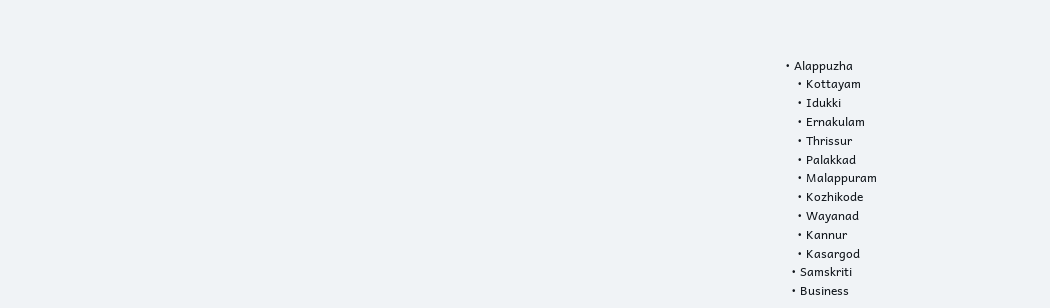• Alappuzha
    • Kottayam
    • Idukki
    • Ernakulam
    • Thrissur
    • Palakkad
    • Malappuram
    • Kozhikode
    • Wayanad
    • Kannur
    • Kasargod
  • Samskriti
  • Business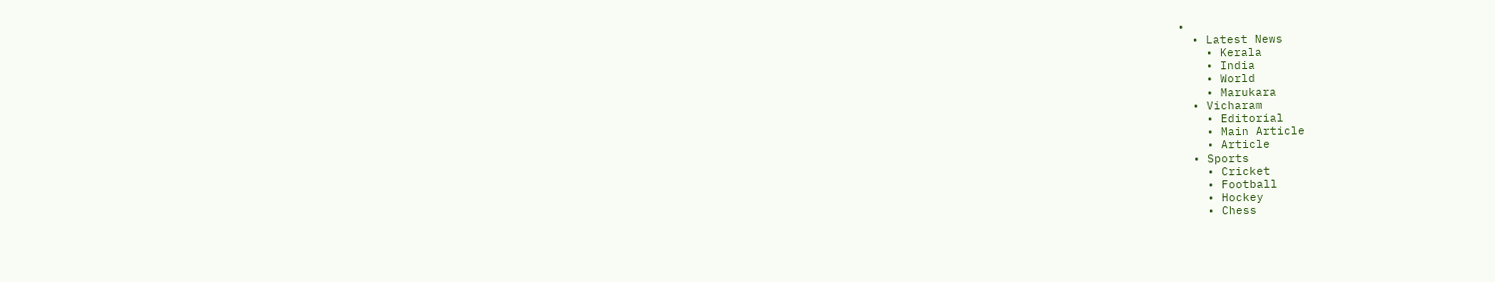•
  • Latest News
    • Kerala
    • India
    • World
    • Marukara
  • Vicharam
    • Editorial
    • Main Article
    • Article
  • Sports
    • Cricket
    • Football
    • Hockey
    • Chess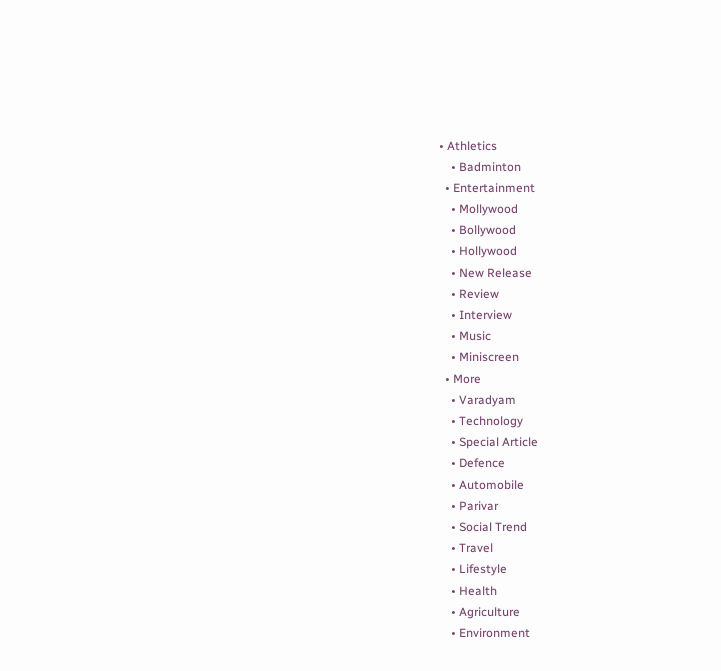• Athletics
    • Badminton
  • Entertainment
    • Mollywood
    • Bollywood
    • Hollywood
    • New Release
    • Review
    • Interview
    • Music
    • Miniscreen
  • More
    • Varadyam
    • Technology
    • Special Article
    • Defence
    • Automobile
    • Parivar
    • Social Trend
    • Travel
    • Lifestyle
    • Health
    • Agriculture
    • Environment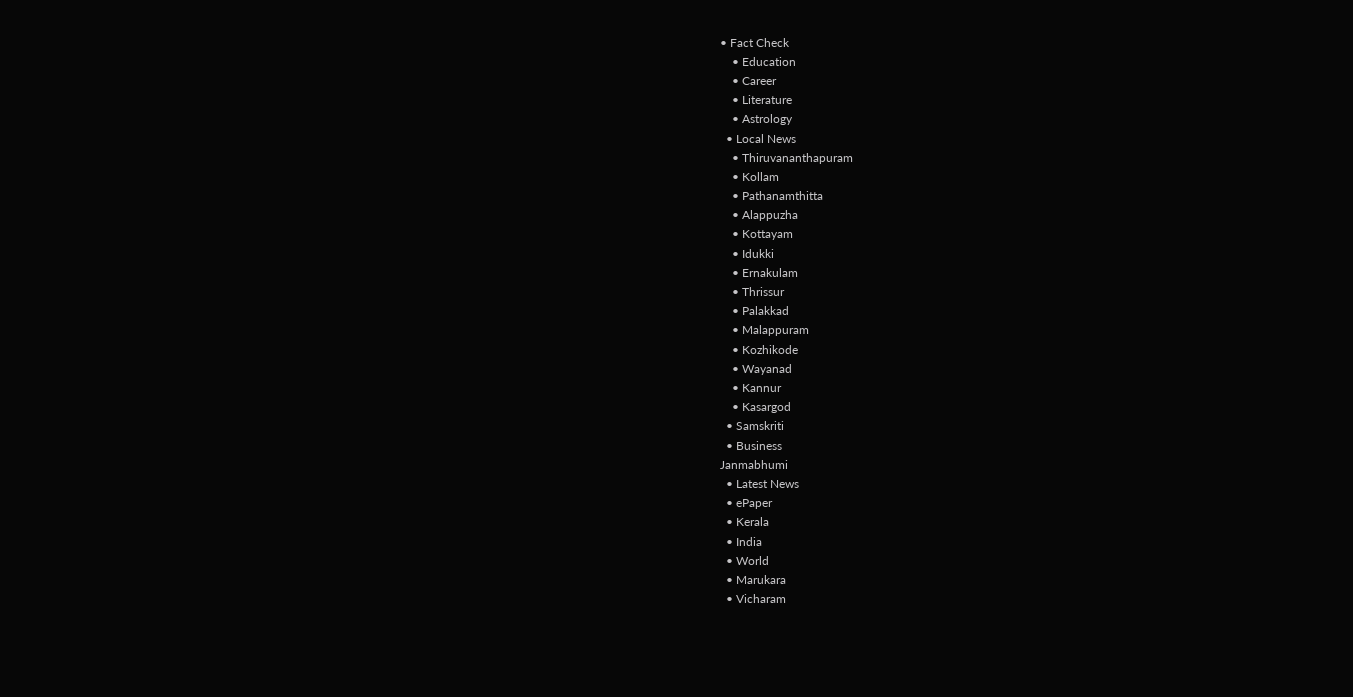• Fact Check
    • Education
    • Career
    • Literature
    • Astrology
  • Local News
    • Thiruvananthapuram
    • Kollam
    • Pathanamthitta
    • Alappuzha
    • Kottayam
    • Idukki
    • Ernakulam
    • Thrissur
    • Palakkad
    • Malappuram
    • Kozhikode
    • Wayanad
    • Kannur
    • Kasargod
  • Samskriti
  • Business
Janmabhumi
  • Latest News
  • ePaper
  • Kerala
  • India
  • World
  • Marukara
  • Vicharam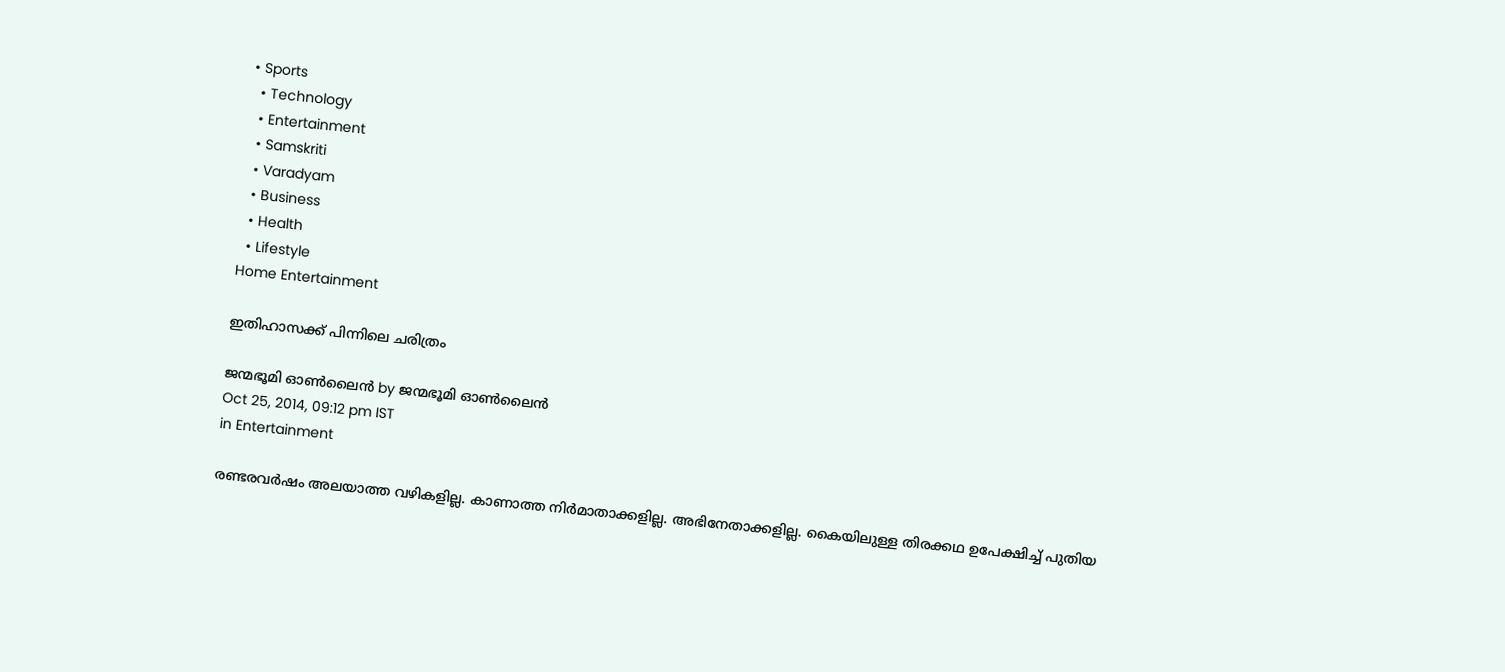• Sports
  • Technology
  • Entertainment
  • Samskriti
  • Varadyam
  • Business
  • Health
  • Lifestyle
Home Entertainment

ഇതിഹാസക്ക് പിന്നിലെ ചരിത്രം

ജന്മഭൂമി ഓണ്‍ലൈന്‍ by ജന്മഭൂമി ഓണ്‍ലൈന്‍
Oct 25, 2014, 09:12 pm IST
in Entertainment

രണ്ടരവര്‍ഷം അലയാത്ത വഴികളില്ല. കാണാത്ത നിര്‍മാതാക്കളില്ല. അഭിനേതാക്കളില്ല. കൈയിലുള്ള തിരക്കഥ ഉപേക്ഷിച്ച് പുതിയ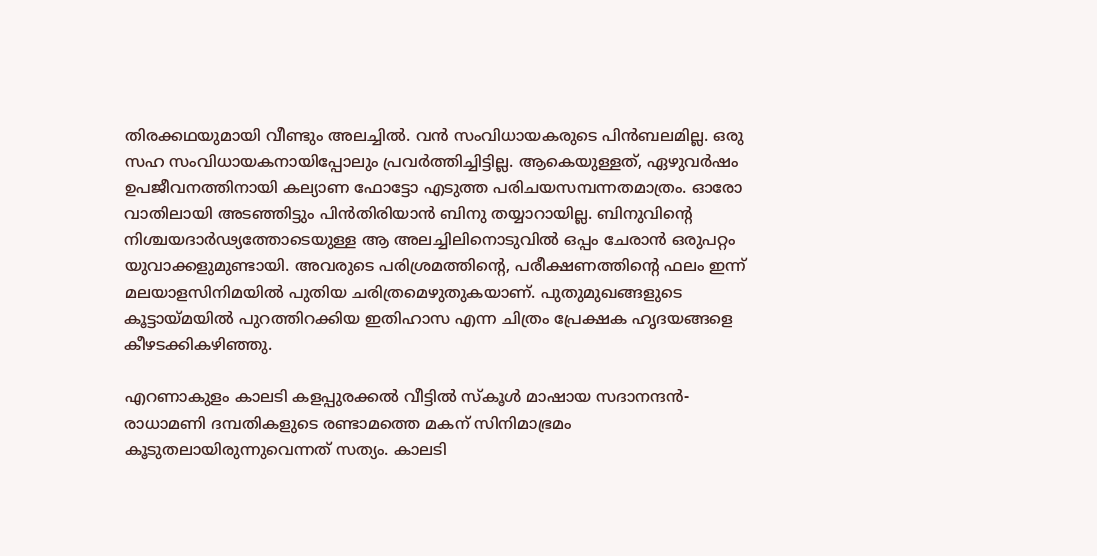തിരക്കഥയുമായി വീണ്ടും അലച്ചില്‍. വന്‍ സംവിധായകരുടെ പിന്‍ബലമില്ല. ഒരു സഹ സംവിധായകനായിപ്പോലും പ്രവര്‍ത്തിച്ചിട്ടില്ല. ആകെയുള്ളത്, ഏഴുവര്‍ഷം ഉപജീവനത്തിനായി കല്യാണ ഫോട്ടോ എടുത്ത പരിചയസമ്പന്നതമാത്രം. ഓരോ വാതിലായി അടഞ്ഞിട്ടും പിന്‍തിരിയാന്‍ ബിനു തയ്യാറായില്ല. ബിനുവിന്റെ നിശ്ചയദാര്‍ഢ്യത്തോടെയുള്ള ആ അലച്ചിലിനൊടുവില്‍ ഒപ്പം ചേരാന്‍ ഒരുപറ്റം യുവാക്കളുമുണ്ടായി. അവരുടെ പരിശ്രമത്തിന്റെ, പരീക്ഷണത്തിന്റെ ഫലം ഇന്ന് മലയാളസിനിമയില്‍ പുതിയ ചരിത്രമെഴുതുകയാണ്. പുതുമുഖങ്ങളുടെ കൂട്ടായ്‌മയില്‍ പുറത്തിറക്കിയ ഇതിഹാസ എന്ന ചിത്രം പ്രേക്ഷക ഹൃദയങ്ങളെ കീഴടക്കികഴിഞ്ഞു.

എറണാകുളം കാലടി കളപ്പുരക്കല്‍ വീട്ടില്‍ സ്‌കൂള്‍ മാഷായ സദാനന്ദന്‍- രാധാമണി ദമ്പതികളുടെ രണ്ടാമത്തെ മകന് സിനിമാഭ്രമം കൂടുതലായിരുന്നുവെന്നത് സത്യം. കാലടി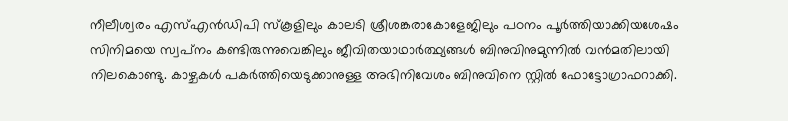നീലീശ്വരം എസ്എന്‍ഡിപി സ്‌കൂളിലും കാലടി ശ്രീശങ്കരാകോളേജിലും പഠനം പൂര്‍ത്തിയാക്കിയശേഷം സിനിമയെ സ്വപ്‌നം കണ്ടിരുന്നുവെങ്കിലും ജീവിതയാഥാര്‍ത്ഥ്യങ്ങള്‍ ബിനുവിനുമുന്നില്‍ വന്‍മതിലായി നിലകൊണ്ടു. കാഴ്ചകള്‍ പകര്‍ത്തിയെടുക്കാനുള്ള അഭിനിവേശം ബിനുവിനെ സ്റ്റില്‍ ഫോട്ടോഗ്രാഫറാക്കി.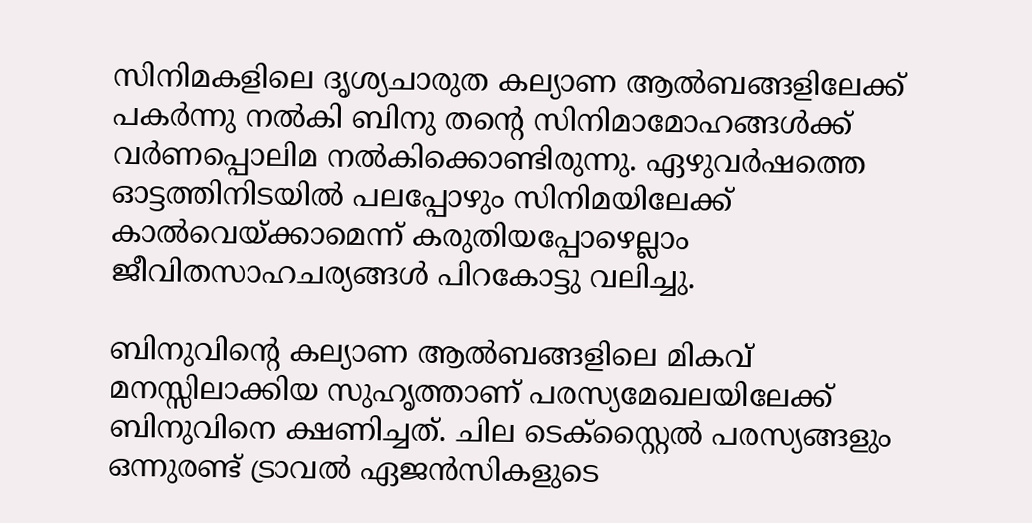സിനിമകളിലെ ദൃശ്യചാരുത കല്യാണ ആല്‍ബങ്ങളിലേക്ക് പകര്‍ന്നു നല്‍കി ബിനു തന്റെ സിനിമാമോഹങ്ങള്‍ക്ക് വര്‍ണപ്പൊലിമ നല്‍കിക്കൊണ്ടിരുന്നു. ഏഴുവര്‍ഷത്തെ ഓട്ടത്തിനിടയില്‍ പലപ്പോഴും സിനിമയിലേക്ക് കാല്‍വെയ്‌ക്കാമെന്ന് കരുതിയപ്പോഴെല്ലാം ജീവിതസാഹചര്യങ്ങള്‍ പിറകോട്ടു വലിച്ചു.

ബിനുവിന്റെ കല്യാണ ആല്‍ബങ്ങളിലെ മികവ് മനസ്സിലാക്കിയ സുഹൃത്താണ് പരസ്യമേഖലയിലേക്ക് ബിനുവിനെ ക്ഷണിച്ചത്. ചില ടെക്‌സ്റ്റൈല്‍ പരസ്യങ്ങളും ഒന്നുരണ്ട് ട്രാവല്‍ ഏജന്‍സികളുടെ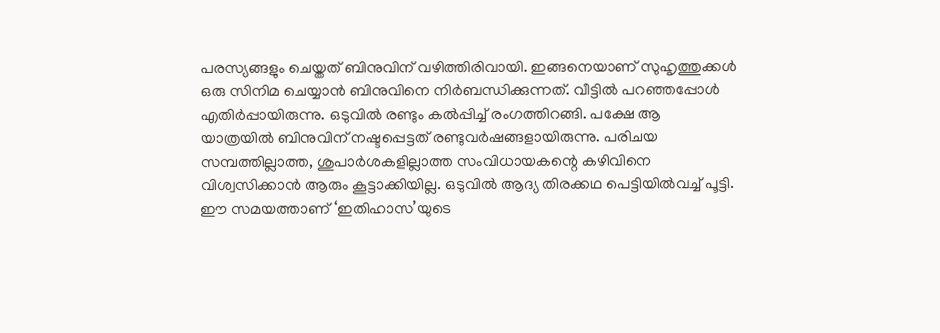പരസ്യങ്ങളും ചെയ്തത് ബിനുവിന് വഴിത്തിരിവായി. ഇങ്ങനെയാണ് സുഹൃത്തുക്കള്‍ ഒരു സിനിമ ചെയ്യാന്‍ ബിനുവിനെ നിര്‍ബന്ധിക്കുന്നത്. വീട്ടില്‍ പറഞ്ഞപ്പോള്‍ എതിര്‍പ്പായിരുന്നു. ഒടുവില്‍ രണ്ടും കല്‍പ്പിച്ച് രംഗത്തിറങ്ങി. പക്ഷേ ആ യാത്രയില്‍ ബിനുവിന് നഷ്ടപ്പെട്ടത് രണ്ടുവര്‍ഷങ്ങളായിരുന്നു. പരിചയ സമ്പത്തില്ലാത്ത, ശുപാര്‍ശകളില്ലാത്ത സംവിധായകന്റെ കഴിവിനെ വിശ്വസിക്കാന്‍ ആരും കൂട്ടാക്കിയില്ല. ഒടുവില്‍ ആദ്യ തിരക്കഥ പെട്ടിയില്‍വച്ച് പൂട്ടി. ഈ സമയത്താണ് ‘ഇതിഹാസ’യുടെ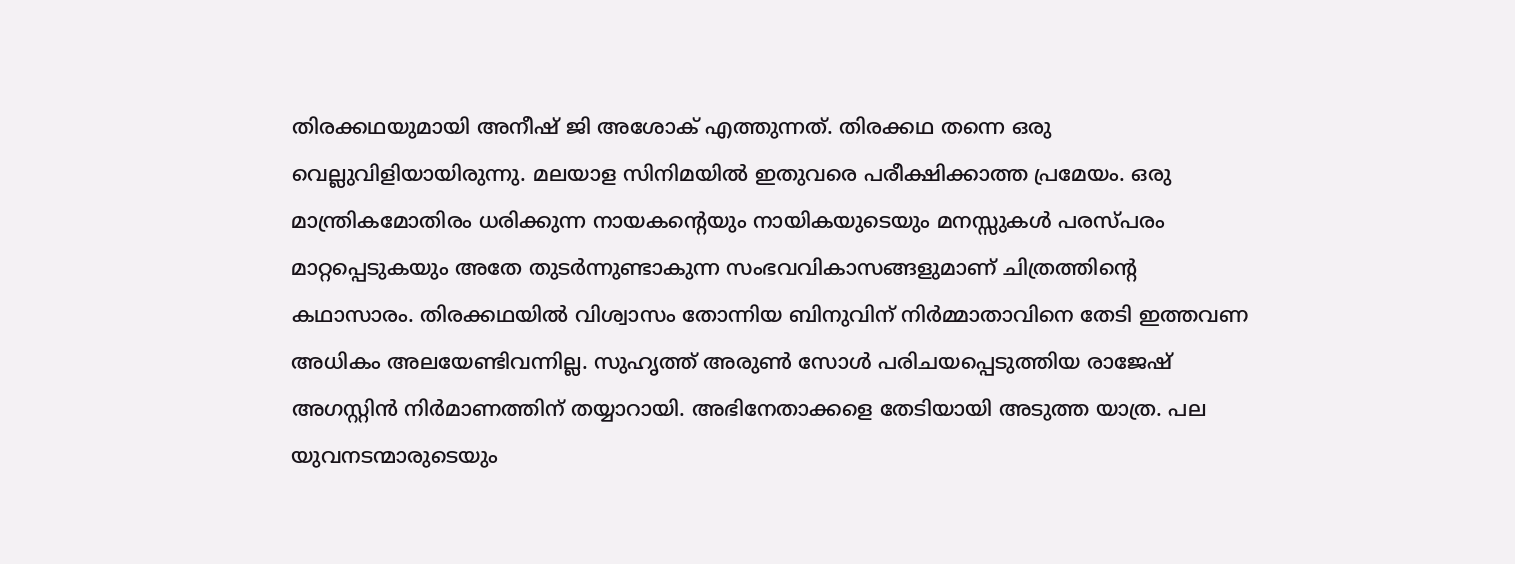തിരക്കഥയുമായി അനീഷ് ജി അശോക് എത്തുന്നത്. തിരക്കഥ തന്നെ ഒരു വെല്ലുവിളിയായിരുന്നു. മലയാള സിനിമയില്‍ ഇതുവരെ പരീക്ഷിക്കാത്ത പ്രമേയം. ഒരു മാന്ത്രികമോതിരം ധരിക്കുന്ന നായകന്റെയും നായികയുടെയും മനസ്സുകള്‍ പരസ്പരം മാറ്റപ്പെടുകയും അതേ തുടര്‍ന്നുണ്ടാകുന്ന സംഭവവികാസങ്ങളുമാണ് ചിത്രത്തിന്റെ കഥാസാരം. തിരക്കഥയില്‍ വിശ്വാസം തോന്നിയ ബിനുവിന് നിര്‍മ്മാതാവിനെ തേടി ഇത്തവണ അധികം അലയേണ്ടിവന്നില്ല. സുഹൃത്ത് അരുണ്‍ സോള്‍ പരിചയപ്പെടുത്തിയ രാജേഷ് അഗസ്റ്റിന്‍ നിര്‍മാണത്തിന് തയ്യാറായി. അഭിനേതാക്കളെ തേടിയായി അടുത്ത യാത്ര. പല യുവനടന്മാരുടെയും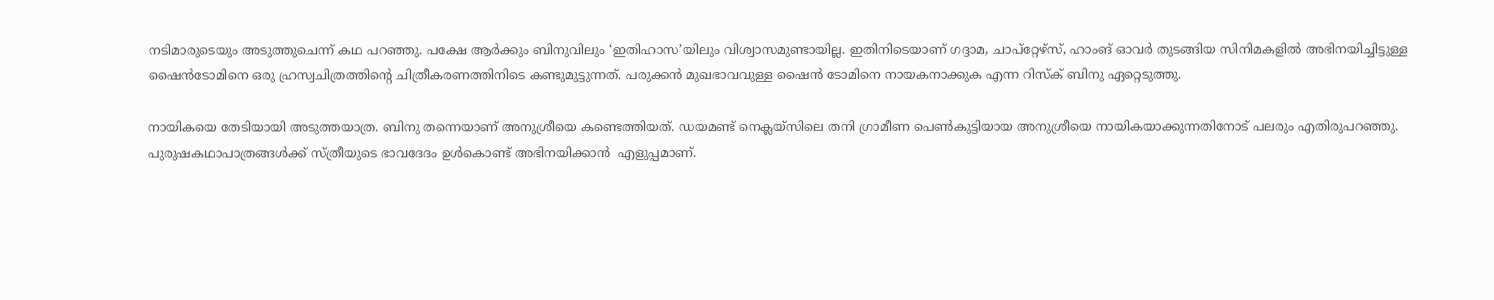നടിമാരുടെയും അടുത്തുചെന്ന് കഥ പറഞ്ഞു. പക്ഷേ ആര്‍ക്കും ബിനുവിലും ‘ഇതിഹാസ’യിലും വിശ്വാസമുണ്ടായില്ല. ഇതിനിടെയാണ് ഗദ്ദാമ, ചാപ്‌റ്റേഴ്‌സ്, ഹാംങ് ഓവര്‍ തുടങ്ങിയ സിനിമകളില്‍ അഭിനയിച്ചിട്ടുള്ള ഷൈന്‍ടോമിനെ ഒരു ഹ്രസ്വചിത്രത്തിന്റെ ചിത്രീകരണത്തിനിടെ കണ്ടുമുട്ടുന്നത്. പരുക്കന്‍ മുഖഭാവവുള്ള ഷൈന്‍ ടോമിനെ നായകനാക്കുക എന്ന റിസ്‌ക് ബിനു ഏറ്റെടുത്തു.

നായികയെ തേടിയായി അടുത്തയാത്ര. ബിനു തന്നെയാണ് അനുശ്രീയെ കണ്ടെത്തിയത്. ഡയമണ്ട് നെക്ലയ്‌സിലെ തനി ഗ്രാമീണ പെണ്‍കുട്ടിയായ അനുശ്രീയെ നായികയാക്കുന്നതിനോട് പലരും എതിരുപറഞ്ഞു. പുരുഷകഥാപാത്രങ്ങള്‍ക്ക് സ്ത്രീയുടെ ഭാവദേദം ഉള്‍കൊണ്ട് അഭിനയിക്കാന്‍  എളുപ്പമാണ്.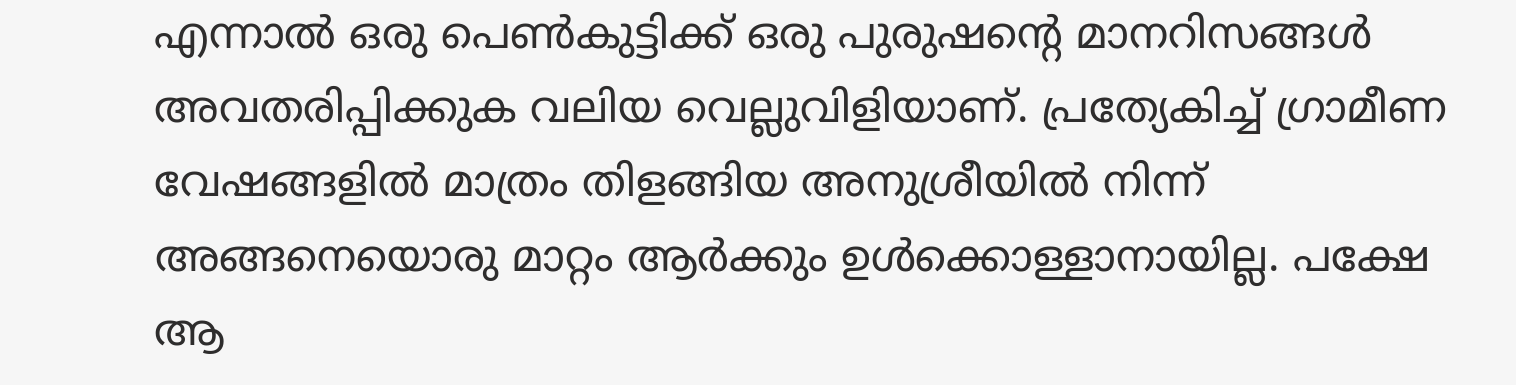എന്നാല്‍ ഒരു പെണ്‍കുട്ടിക്ക് ഒരു പുരുഷന്റെ മാനറിസങ്ങള്‍ അവതരിപ്പിക്കുക വലിയ വെല്ലുവിളിയാണ്. പ്രത്യേകിച്ച് ഗ്രാമീണ വേഷങ്ങളില്‍ മാത്രം തിളങ്ങിയ അനുശ്രീയില്‍ നിന്ന് അങ്ങനെയൊരു മാറ്റം ആര്‍ക്കും ഉള്‍ക്കൊള്ളാനായില്ല. പക്ഷേ ആ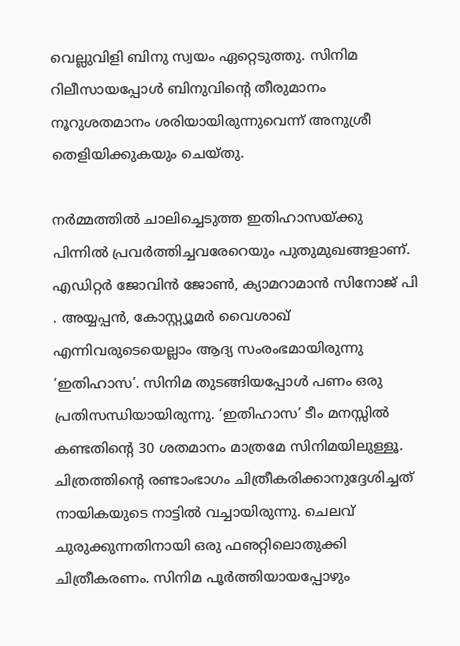വെല്ലുവിളി ബിനു സ്വയം ഏറ്റെടുത്തു. സിനിമ റിലീസായപ്പോള്‍ ബിനുവിന്റെ തീരുമാനം നൂറുശതമാനം ശരിയായിരുന്നുവെന്ന് അനുശ്രീ തെളിയിക്കുകയും ചെയ്തു.

നര്‍മ്മത്തില്‍ ചാലിച്ചെടുത്ത ഇതിഹാസയ്‌ക്കു പിന്നില്‍ പ്രവര്‍ത്തിച്ചവരേറെയും പുതുമുഖങ്ങളാണ്. എഡിറ്റര്‍ ജോവിന്‍ ജോണ്‍, ക്യാമറാമാന്‍ സിനോജ് പി . അയ്യപ്പന്‍, കോസ്റ്റ്യൂമര്‍ വൈശാഖ് എന്നിവരുടെയെല്ലാം ആദ്യ സംരംഭമായിരുന്നു ‘ഇതിഹാസ’. സിനിമ തുടങ്ങിയപ്പോള്‍ പണം ഒരു പ്രതിസന്ധിയായിരുന്നു. ‘ഇതിഹാസ’ ടീം മനസ്സില്‍ കണ്ടതിന്റെ 30 ശതമാനം മാത്രമേ സിനിമയിലുള്ളൂ. ചിത്രത്തിന്റെ രണ്ടാംഭാഗം ചിത്രീകരിക്കാനുദ്ദേശിച്ചത് നായികയുടെ നാട്ടില്‍ വച്ചായിരുന്നു. ചെലവ് ചുരുക്കുന്നതിനായി ഒരു ഫഌറ്റിലൊതുക്കി ചിത്രീകരണം. സിനിമ പൂര്‍ത്തിയായപ്പോഴും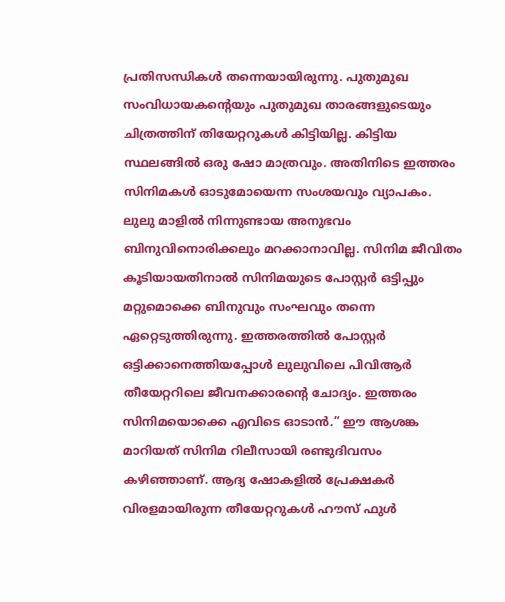പ്രതിസന്ധികള്‍ തന്നെയായിരുന്നു. പുതുമുഖ സംവിധായകന്റെയും പുതുമുഖ താരങ്ങളുടെയും ചിത്രത്തിന് തിയേറ്ററുകള്‍ കിട്ടിയില്ല. കിട്ടിയ സ്ഥലങ്ങില്‍ ഒരു ഷോ മാത്രവും. അതിനിടെ ഇത്തരം സിനിമകള്‍ ഓടുമോയെന്ന സംശയവും വ്യാപകം. ലുലു മാളില്‍ നിന്നുണ്ടായ അനുഭവം ബിനുവിനൊരിക്കലും മറക്കാനാവില്ല. സിനിമ ജീവിതം കൂടിയായതിനാല്‍ സിനിമയുടെ പോസ്റ്റര്‍ ഒട്ടിപ്പും മറ്റുമൊക്കെ ബിനുവും സംഘവും തന്നെ ഏറ്റെടുത്തിരുന്നു. ഇത്തരത്തില്‍ പോസ്റ്റര്‍ ഒട്ടിക്കാനെത്തിയപ്പോള്‍ ലുലുവിലെ പിവിആര്‍ തീയേറ്ററിലെ ജീവനക്കാരന്റെ ചോദ്യം. ഇത്തരം സിനിമയൊക്കെ എവിടെ ഓടാന്‍.” ഈ ആശങ്ക മാറിയത് സിനിമ റിലീസായി രണ്ടുദിവസം കഴിഞ്ഞാണ്. ആദ്യ ഷോകളില്‍ പ്രേക്ഷകര്‍ വിരളമായിരുന്ന തീയേറ്ററുകള്‍ ഹൗസ് ഫുള്‍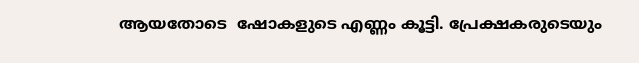ആയതോടെ  ഷോകളുടെ എണ്ണം കൂട്ടി. പ്രേക്ഷകരുടെയും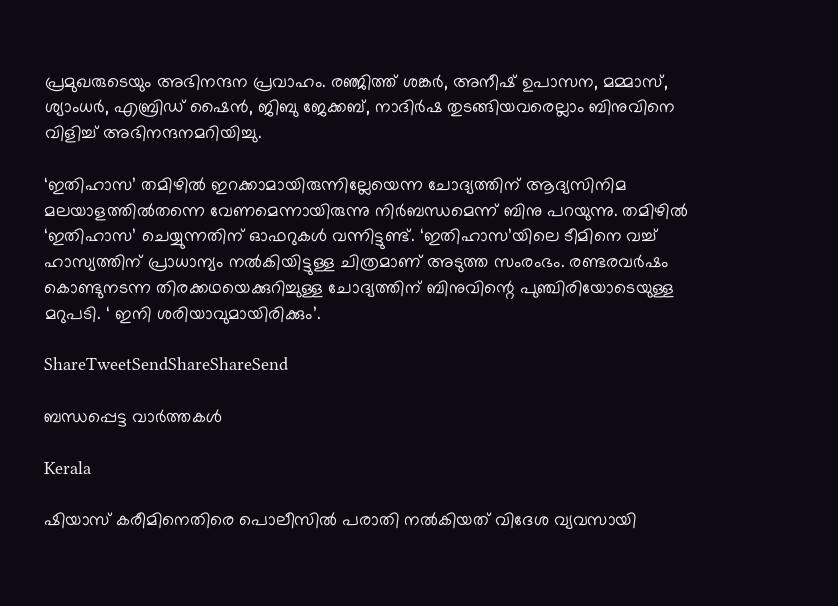പ്രമുഖരുടെയും അഭിനന്ദന പ്രവാഹം. രഞ്ജിത്ത് ശങ്കര്‍, അനീഷ് ഉപാസന, മമ്മാസ്, ശ്യാംധര്‍, എബ്രിഡ് ഷൈന്‍, ജിബു ജേക്കബ്, നാദിര്‍ഷ തുടങ്ങിയവരെല്ലാം ബിനുവിനെ വിളിച്ച് അഭിനന്ദനമറിയിച്ചു.

‘ഇതിഹാസ’ തമിഴില്‍ ഇറക്കാമായിരുന്നില്ലേയെന്ന ചോദ്യത്തിന് ആദ്യസിനിമ മലയാളത്തില്‍തന്നെ വേണമെന്നായിരുന്നു നിര്‍ബന്ധമെന്ന് ബിനു പറയുന്നു. തമിഴില്‍ ‘ഇതിഹാസ’ ചെയ്യുന്നതിന് ഓഫറുകള്‍ വന്നിട്ടുണ്ട്. ‘ഇതിഹാസ’യിലെ ടീമിനെ വച്ച് ഹാസ്യത്തിന് പ്രാധാന്യം നല്‍കിയിട്ടുള്ള ചിത്രമാണ് അടുത്ത സംരംഭം. രണ്ടരവര്‍ഷം കൊണ്ടുനടന്ന തിരക്കഥയെക്കുറിച്ചുള്ള ചോദ്യത്തിന് ബിനുവിന്റെ പുഞ്ചിരിയോടെയുള്ള മറുപടി. ‘ ഇനി ശരിയാവുമായിരിക്കും’.

ShareTweetSendShareShareSend

ബന്ധപ്പെട്ട വാര്‍ത്തകള്‍

Kerala

ഷിയാസ് കരീമിനെതിരെ പൊലീസില്‍ പരാതി നല്‍കിയത് വിദേശ വ്യവസായി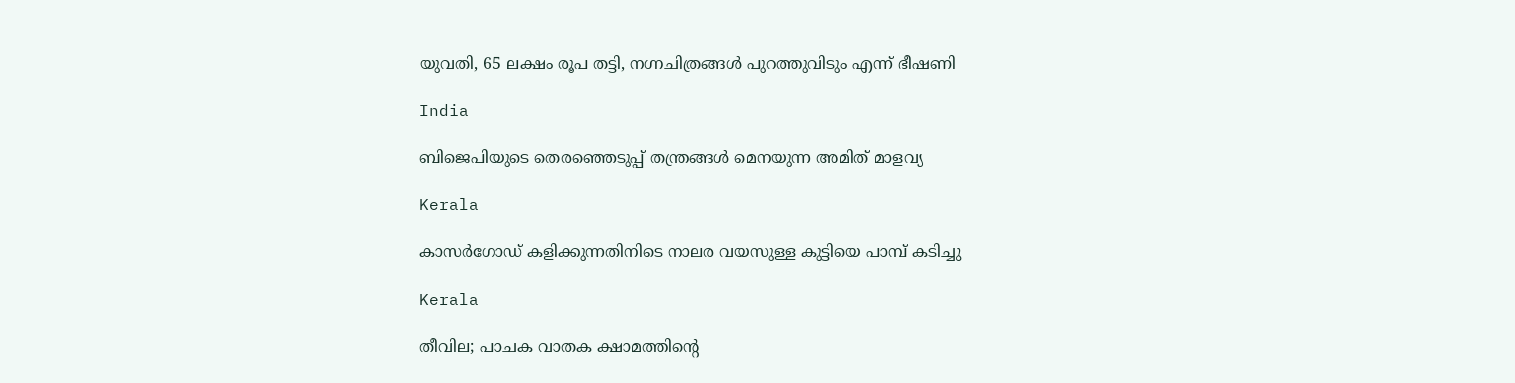യുവതി, 65 ലക്ഷം രൂപ തട്ടി, നഗ്നചിത്രങ്ങള്‍ പുറത്തുവിടും എന്ന് ഭീഷണി

India

ബിജെപിയുടെ തെരഞ്ഞെടുപ്പ് തന്ത്രങ്ങള്‍ മെനയുന്ന അമിത് മാളവ്യ

Kerala

കാസര്‍ഗോഡ് കളിക്കുന്നതിനിടെ നാലര വയസുള്ള കുട്ടിയെ പാമ്പ് കടിച്ചു

Kerala

തീവില; പാചക വാതക ക്ഷാമത്തിന്റെ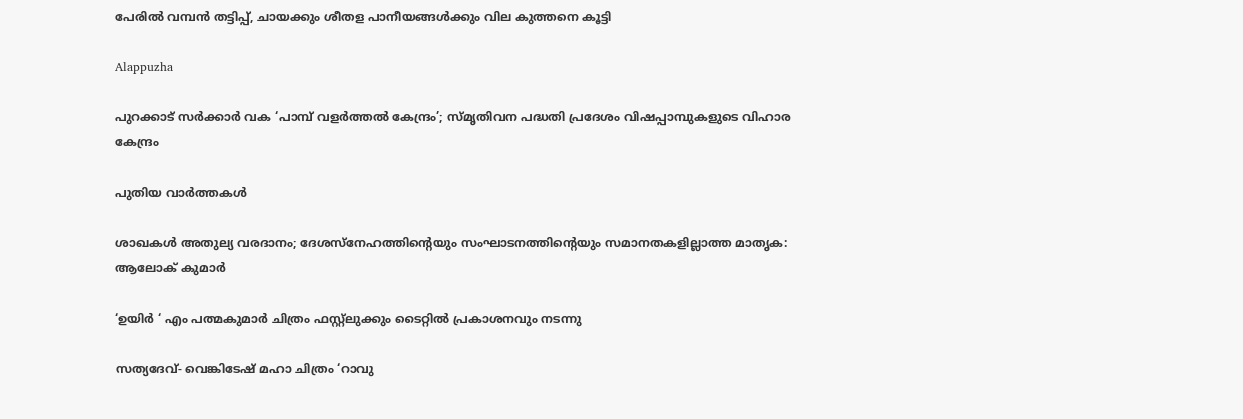പേരില്‍ വമ്പന്‍ തട്ടിപ്പ്, ചായക്കും ശീതള പാനീയങ്ങള്‍ക്കും വില കുത്തനെ കൂട്ടി

Alappuzha

പുറക്കാട് സര്‍ക്കാര്‍ വക ‘പാമ്പ് വളര്‍ത്തല്‍ കേന്ദ്രം’; സ്മൃതിവന പദ്ധതി പ്രദേശം വിഷപ്പാമ്പുകളുടെ വിഹാര കേന്ദ്രം

പുതിയ വാര്‍ത്തകള്‍

ശാഖകള്‍ അതുല്യ വരദാനം; ദേശസ്‌നേഹത്തിന്റെയും സംഘാടനത്തിന്റെയും സമാനതകളില്ലാത്ത മാതൃക: ആലോക് കുമാര്‍

‘ഉയിർ ‘ എം പത്മകുമാർ ചിത്രം ഫസ്റ്റ്ലുക്കും ടൈറ്റിൽ പ്രകാശനവും നടന്നു

സത്യദേവ്- വെങ്കിടേഷ് മഹാ ചിത്രം ‘റാവു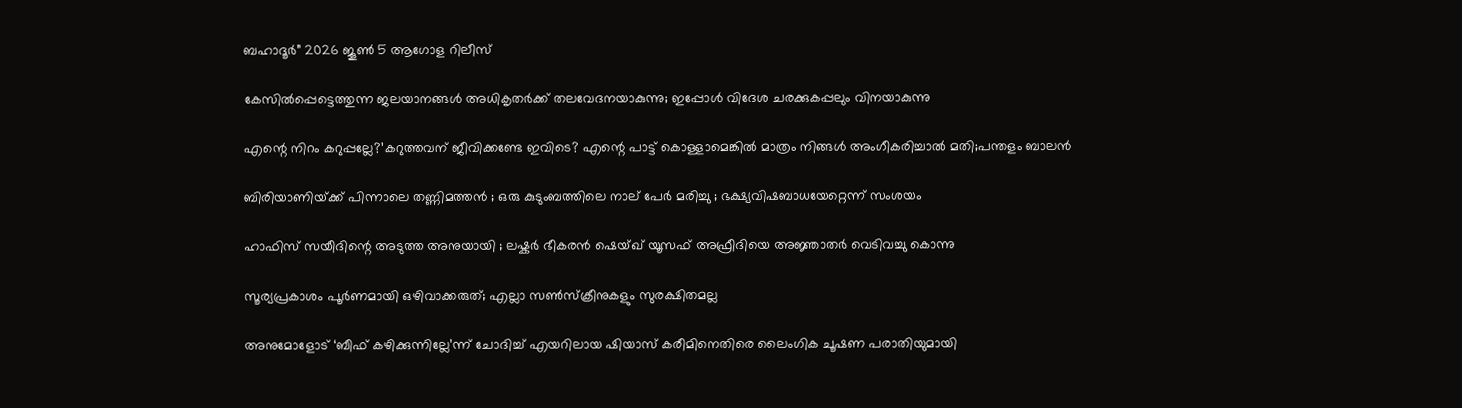ബഹാദൂർ” 2026 ജൂൺ 5 ആഗോള റിലീസ്

കേസില്‍പ്പെട്ടെത്തുന്ന ജലയാനങ്ങള്‍ അധികൃതര്‍ക്ക് തലവേദനയാകുന്നു; ഇപ്പോള്‍ വിദേശ ചരക്കുകപ്പലും വിനയാകുന്നു

എന്റെ നിറം കറുപ്പല്ലേ?’കറുത്തവന് ജീവിക്കണ്ടേ ഇവിടെ? എന്റെ പാട്ട് കൊള്ളാമെങ്കില്‍ മാത്രം നിങ്ങള്‍ അംഗീകരിച്ചാല്‍ മതി;പന്തളം ബാലൻ

ബിരിയാണിയ്‌ക്ക് പിന്നാലെ തണ്ണിമത്തൻ ; ഒരു കുടുംബത്തിലെ നാല് പേർ മരിച്ചു ; ഭക്ഷ്യവിഷബാധയേറ്റെന്ന് സംശയം

ഹാഫിസ് സയീദിന്റെ അടുത്ത അനുയായി ; ലഷ്കർ ഭീകരൻ ഷെയ്ഖ് യൂസഫ് അഫ്രീദിയെ അജ്ഞാതർ വെടിവച്ചു കൊന്നു

സൂര്യപ്രകാശം പൂർണമായി ഒഴിവാക്കരുത്; എല്ലാ സൺസ്ക്രീനുകളും സുരക്ഷിതമല്ല

അനുമോളോട് ‘ബീഫ് കഴിക്കുന്നില്ലേ’ന്ന് ചോദിച്ച്‌ എയറിലായ ഷിയാസ് കരീമിനെതിരെ ലൈംഗിക ചൂഷണ പരാതിയുമായി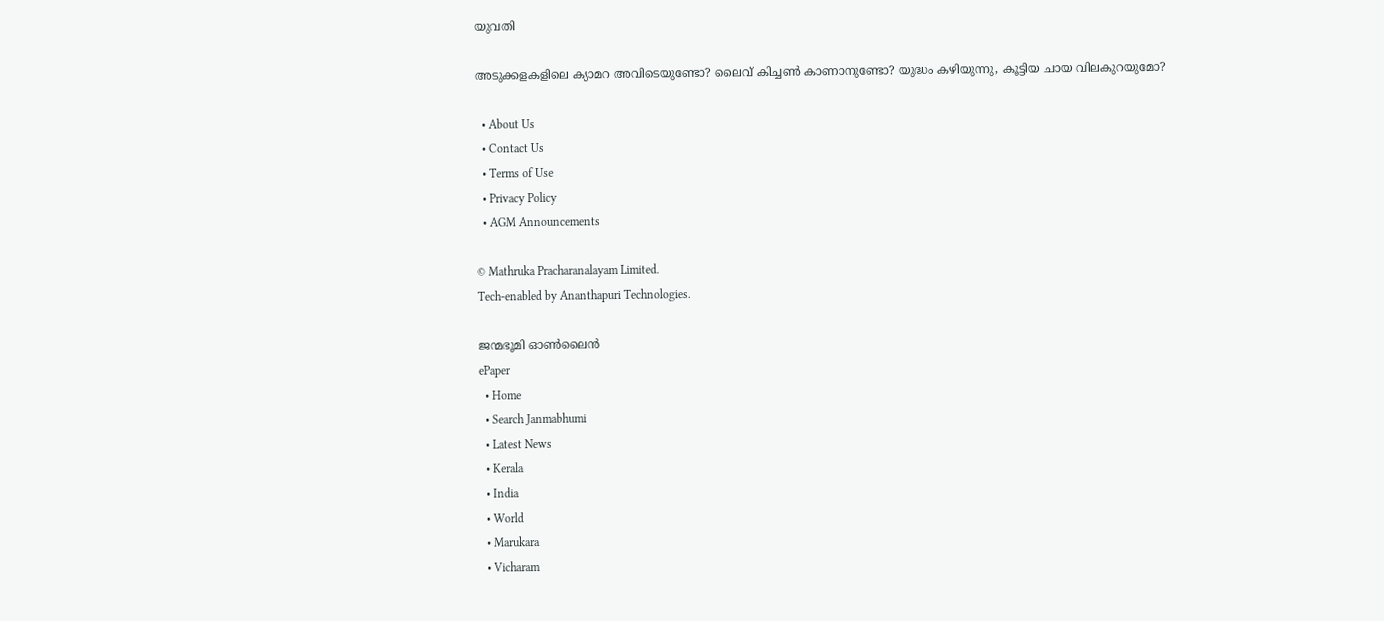യുവതി

അടുക്കളകളിലെ ക്യാമറ അവിടെയുണ്ടോ? ലൈവ് കിച്ചൺ കാണാനുണ്ടോ? യുദ്ധം കഴിയുന്നു, കൂട്ടിയ ചായ വിലകുറയുമോ?

  • About Us
  • Contact Us
  • Terms of Use
  • Privacy Policy
  • AGM Announcements

© Mathruka Pracharanalayam Limited.
Tech-enabled by Ananthapuri Technologies.

ജന്മഭൂമി ഓണ്‍ലൈന്‍
ePaper
  • Home
  • Search Janmabhumi
  • Latest News
  • Kerala
  • India
  • World
  • Marukara
  • Vicharam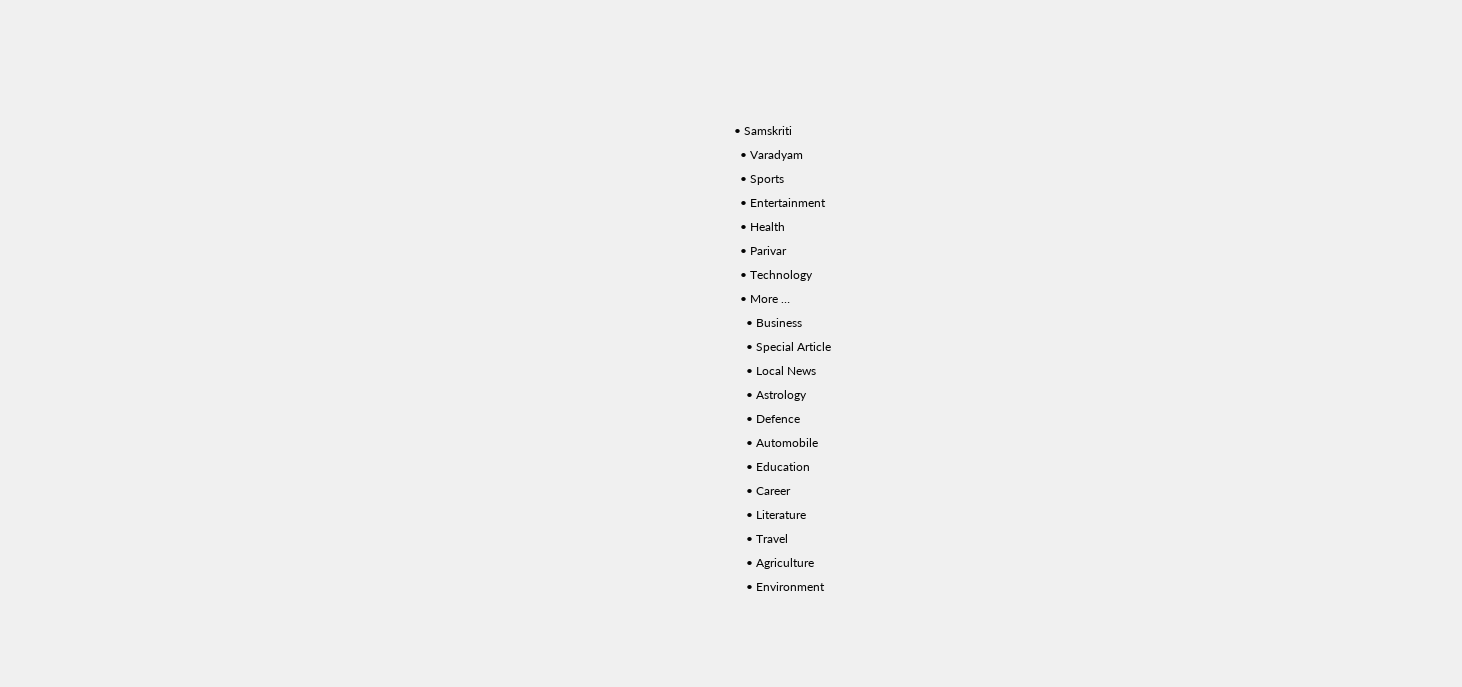• Samskriti
  • Varadyam
  • Sports
  • Entertainment
  • Health
  • Parivar
  • Technology
  • More …
    • Business
    • Special Article
    • Local News
    • Astrology
    • Defence
    • Automobile
    • Education
    • Career
    • Literature
    • Travel
    • Agriculture
    • Environment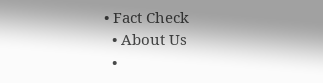• Fact Check
  • About Us
  •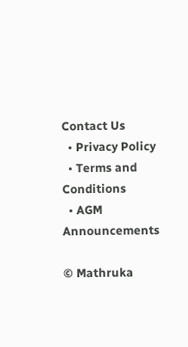Contact Us
  • Privacy Policy
  • Terms and Conditions
  • AGM Announcements

© Mathruka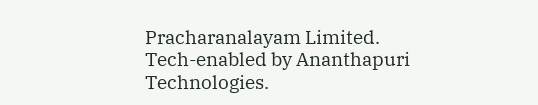Pracharanalayam Limited.
Tech-enabled by Ananthapuri Technologies.